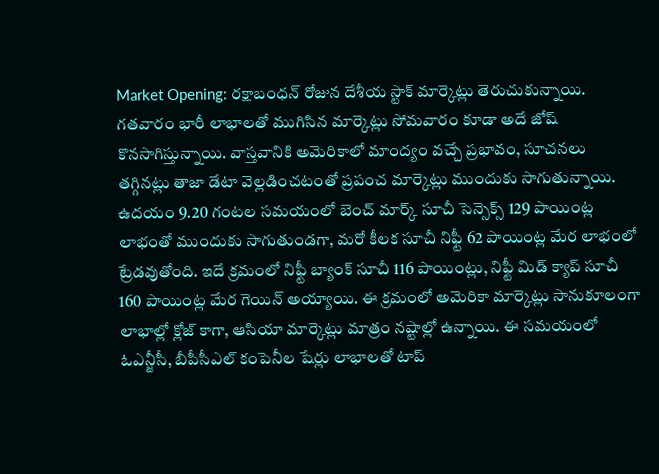Market Opening: రక్షాబంధన్ రోజున దేశీయ స్టాక్ మార్కెట్లు తెరుచుకున్నాయి. గతవారం భారీ లాభాలతో ముగిసిన మార్కెట్లు సోమవారం కూడా అదే జోష్ కొనసాగిస్తున్నాయి. వాస్తవానికి అమెరికాలో మాంద్యం వచ్చే ప్రభావం, సూచనలు తగ్గినట్లు తాజా డేటా వెల్లడించటంతో ప్రపంచ మార్కెట్లు ముందుకు సాగుతున్నాయి.
ఉదయం 9.20 గంటల సమయంలో బెంచ్ మార్క్ సూచీ సెన్సెక్స్ 129 పాయింట్ల లాభంతో ముందుకు సాగుతుండగా, మరో కీలక సూచీ నిఫ్టీ 62 పాయింట్ల మేర లాభంలో ట్రేడవుతోంది. ఇదే క్రమంలో నిఫ్టీ బ్యాంక్ సూచీ 116 పాయింట్లు, నిఫ్టీ మిడ్ క్యాప్ సూచీ 160 పాయింట్ల మేర గెయిన్ అయ్యాయి. ఈ క్రమంలో అమెరికా మార్కెట్లు సానుకూలంగా లాభాల్లో క్లోజ్ కాగా, ఆసియా మార్కెట్లు మాత్రం నష్టాల్లో ఉన్నాయి. ఈ సమయంలో ఓఎన్జీసీ, బీపీసీఎల్ కంపెనీల షేర్లు లాభాలతో టాప్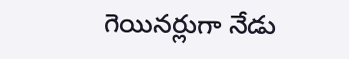గెయినర్లుగా నేడు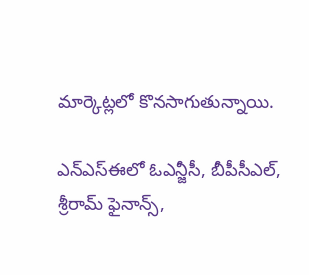మార్కెట్లలో కొనసాగుతున్నాయి.

ఎన్ఎస్ఈలో ఓఎన్జీసీ, బీపీసీఎల్, శ్రీరామ్ ఫైనాన్స్,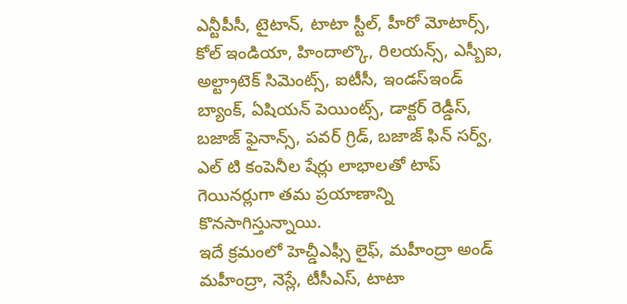ఎన్టీపీసీ, టైటాన్, టాటా స్టీల్, హీరో మోటార్స్, కోల్ ఇండియా, హిందాల్కొ, రిలయన్స్, ఎస్బీఐ, అల్ట్రాటెక్ సిమెంట్స్, ఐటీసీ, ఇండస్ఇండ్ బ్యాంక్, ఏషియన్ పెయింట్స్, డాక్టర్ రెడ్డీస్, బజాజ్ ఫైనాన్స్, పవర్ గ్రిడ్, బజాజ్ ఫిన్ సర్వ్, ఎల్ టి కంపెనీల షేర్లు లాభాలతో టాప్ గెయినర్లుగా తమ ప్రయాణాన్ని కొనసాగిస్తున్నాయి.
ఇదే క్రమంలో హెచ్డీఎఫ్సీ లైఫ్, మహీంద్రా అండ్ మహీంద్రా, నెస్లే, టీసీఎస్, టాటా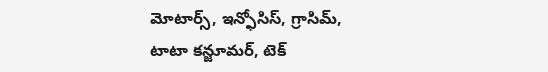మోటార్స్, ఇన్ఫోసిస్, గ్రాసిమ్, టాటా కన్జూమర్, టెక్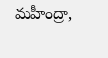మహీంద్రా,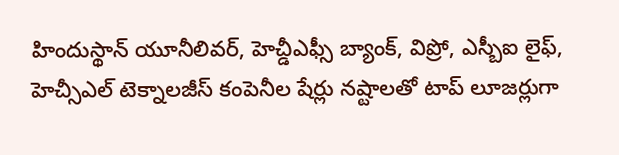హిందుస్థాన్ యూనీలివర్, హెచ్డీఎఫ్సీ బ్యాంక్, విప్రో, ఎస్బీఐ లైఫ్, హెచ్సీఎల్ టెక్నాలజీస్ కంపెనీల షేర్లు నష్టాలతో టాప్ లూజర్లుగా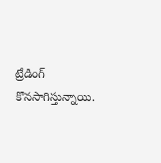ట్రేడింగ్ కొనసాగిస్తున్నాయి.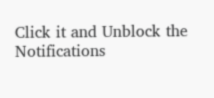Click it and Unblock the Notifications